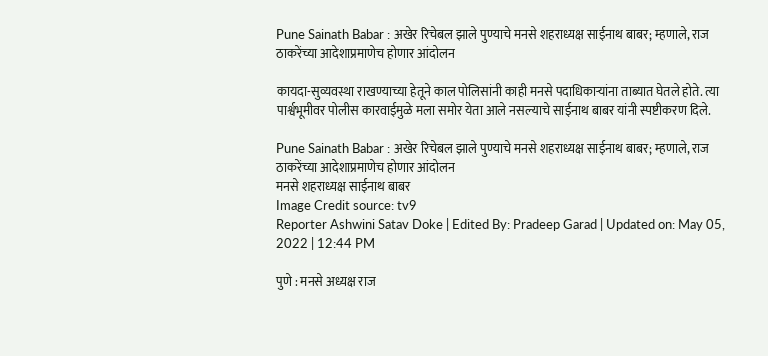Pune Sainath Babar : अखेर रिचेबल झाले पुण्याचे मनसे शहराध्यक्ष साईनाथ बाबर; म्हणाले, राज ठाकरेंच्या आदेशाप्रमाणेच होणार आंदोलन

कायदा-सुव्यवस्था राखण्याच्या हेतूने काल पोलिसांनी काही मनसे पदाधिकाऱ्यांना ताब्यात घेतले होते. त्या पार्श्वभूमीवर पोलीस कारवाईमुळे मला समोर येता आले नसल्याचे साईनाथ बाबर यांनी स्पष्टीकरण दिले.

Pune Sainath Babar : अखेर रिचेबल झाले पुण्याचे मनसे शहराध्यक्ष साईनाथ बाबर; म्हणाले, राज ठाकरेंच्या आदेशाप्रमाणेच होणार आंदोलन
मनसे शहराध्यक्ष साईनाथ बाबर
Image Credit source: tv9
Reporter Ashwini Satav Doke | Edited By: Pradeep Garad | Updated on: May 05, 2022 | 12:44 PM

पुणे : मनसे अध्यक्ष राज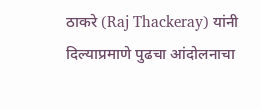ठाकरे (Raj Thackeray) यांनी दिल्याप्रमाणे पुढचा आंदोलनाचा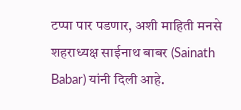टप्पा पार पडणार, अशी माहिती मनसे शहराध्यक्ष साईनाथ बाबर (Sainath Babar) यांनी दिली आहे.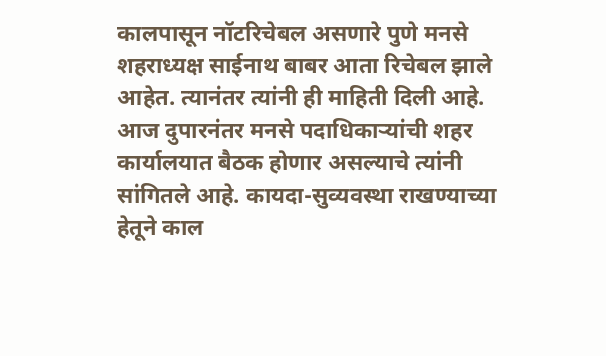कालपासून नॉटरिचेबल असणारे पुणे मनसे शहराध्यक्ष साईनाथ बाबर आता रिचेबल झाले आहेत. त्यानंतर त्यांनी ही माहिती दिली आहे. आज दुपारनंतर मनसे पदाधिकाऱ्यांची शहर कार्यालयात बैठक होणार असल्याचे त्यांनी सांगितले आहे. कायदा-सुव्यवस्था राखण्याच्या हेतूने काल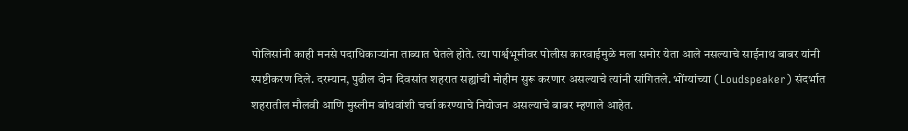पोलिसांनी काही मनसे पदाधिकाऱ्यांना ताब्यात घेतले होते. त्या पार्श्वभूमीवर पोलीस कारवाईमुळे मला समोर येता आले नसल्याचे साईनाथ बाबर यांनी स्पष्टीकरण दिले. दरम्यान, पुढील दोन दिवसांत शहरात सह्यांची मोहीम सुरू करणार असल्याचे त्यांनी सांगितले. भोंग्यांच्या (Loudspeaker) संदर्भात शहरातील मौलवी आणि मुस्लीम बांधवांशी चर्चा करण्याचे नियोजन असल्याचे बाबर म्हणाले आहेत.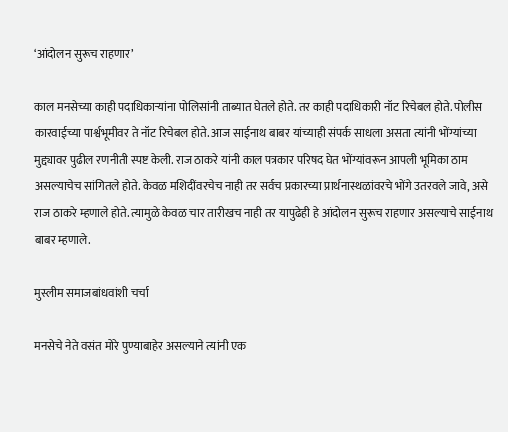‘आंदोलन सुरूच राहणार’

काल मनसेच्या काही पदाधिकाऱ्यांना पोलिसांनी ताब्यात घेतले होते. तर काही पदाधिकारी नॉट रिचेबल होते. पोलीस कारवाईच्या पार्श्वभूमीवर ते नॉट रिचेबल होते. आज साईनाथ बाबर यांच्याही संपर्क साधला असता त्यांनी भोंग्यांच्या मुद्द्यावर पुढील रणनीती स्पष्ट केली. राज ठाकरे यांनी काल पत्रकार परिषद घेत भोंग्यांवरून आपली भूमिका ठाम असल्याचेच सांगितले होते. केवळ मशिदींवरचेच नाही तर सर्वच प्रकारच्या प्रार्थनास्थळांवरचे भोंगे उतरवले जावे, असे राज ठाकरे म्हणाले होते. त्यामुळे केवळ चार तारीखच नाही तर यापुढेही हे आंदोलन सुरूच राहणार असल्याचे साईनाथ बाबर म्हणाले.

मुस्लीम समाजबांधवांशी चर्चा

मनसेचे नेते वसंत मोरे पुण्याबाहेर असल्याने त्यांनी एक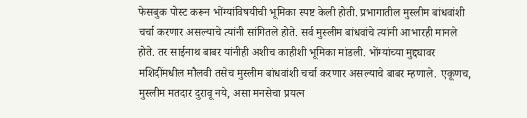फेसबुक पोस्ट करून भोंग्यांविषयीची भूमिका स्पष्ट केली होती. प्रभागातील मुस्लीम बांधवांशी चर्चा करणार असल्याचे त्यांनी सांगितले होते. सर्व मुस्लीम बांधवांचे त्यांनी आभारही मानले होते. तर साईनाथ बाबर यांनीही अशीच काहीशी भूमिका मांडली. भोंग्यांच्या मुद्द्यावर मशिदींमधील मौलवी तसेच मुस्लीम बांधवांशी चर्चा करणार असल्याचे बाबर म्हणाले. एकूणच, मुस्लीम मतदार दुरावू नये, असा मनसेचा प्रयत्न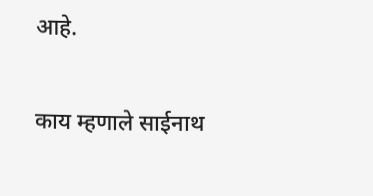आहे.

काय म्हणाले साईनाथ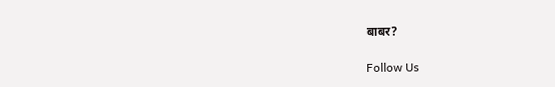बाबर?

Follow Us